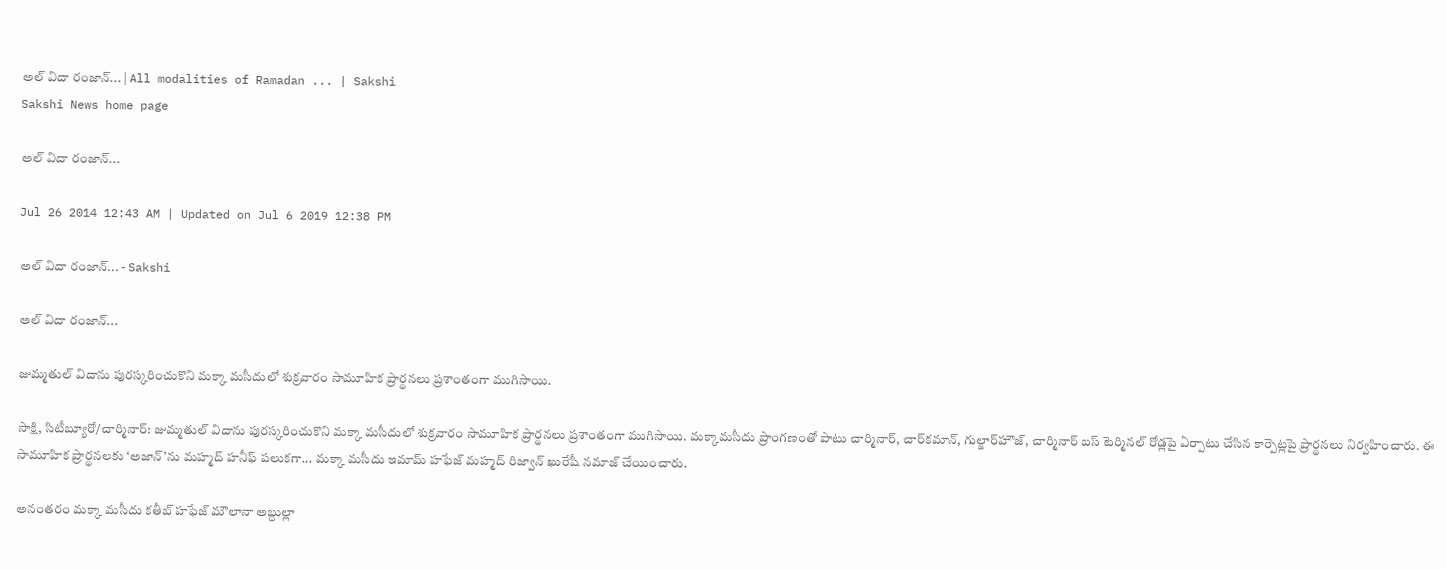అల్ విదా రంజాన్... | All modalities of Ramadan ... | Sakshi
Sakshi News home page

అల్ విదా రంజాన్...

Jul 26 2014 12:43 AM | Updated on Jul 6 2019 12:38 PM

అల్ విదా రంజాన్... - Sakshi

అల్ విదా రంజాన్...

జుమ్మతుల్ విదాను పురస్కరించుకొని మక్కా మసీదులో శుక్రవారం సామూహిక ప్రార్థనలు ప్రశాంతంగా ముగిసాయి.

సాక్షి, సిటీబ్యూరో/చార్మినార్: జుమ్మతుల్ విదాను పురస్కరించుకొని మక్కా మసీదులో శుక్రవారం సామూహిక ప్రార్థనలు ప్రశాంతంగా ముగిసాయి. మక్కామసీదు ప్రాంగణంతో పాటు చార్మినార్, చార్‌కమాన్, గుల్జార్‌హౌజ్, చార్మినార్ బస్ టెర్మినల్ రోడ్లపై ఏర్పాటు చేసిన కార్పెట్లపై ప్రార్థనలు నిర్వహించారు. ఈ సామూహిక ప్రార్థనలకు ‘అజాన్’ను మహ్మద్ హనీఫ్ పలుకగా... మక్కా మసీదు ఇమామ్ హఫేజ్ మహ్మద్ రిజ్వాన్ ఖురేషీ నమాజ్ చేయించారు.

అనంతరం మక్కా మసీదు కతీబ్ హఫేజ్ మౌలానా అబ్దుల్లా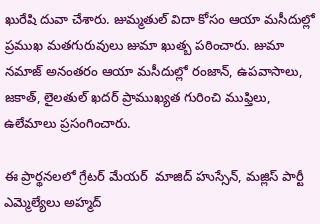ఖురేషి దువా చేశారు. జుమ్మతుల్ విదా కోసం ఆయా మసీదుల్లో ప్రముఖ మతగురువులు జుమా ఖుత్బ పఠించారు. జుమా నమాజ్ అనంతరం ఆయా మసీదుల్లో రంజాన్, ఉపవాసాలు, జకాత్, లైలతుల్ ఖదర్ ప్రాముఖ్యత గురించి ముఫ్తిలు, ఉలేమాలు ప్రసంగించారు.

ఈ ప్రార్థనలలో గ్రేటర్ మేయర్  మాజిద్ హుస్సేన్, మజ్లిస్ పార్టీ ఎమ్మెల్యేలు అహ్మద్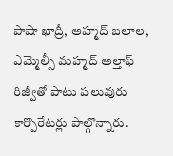పాషా ఖాద్రీ, అహ్మద్ బలాల, ఎమ్మెల్సీ మహ్మద్ అల్తాఫ్ రిజ్వీతో పాటు పలువురు కార్పొరేటర్లు పాల్గొన్నారు.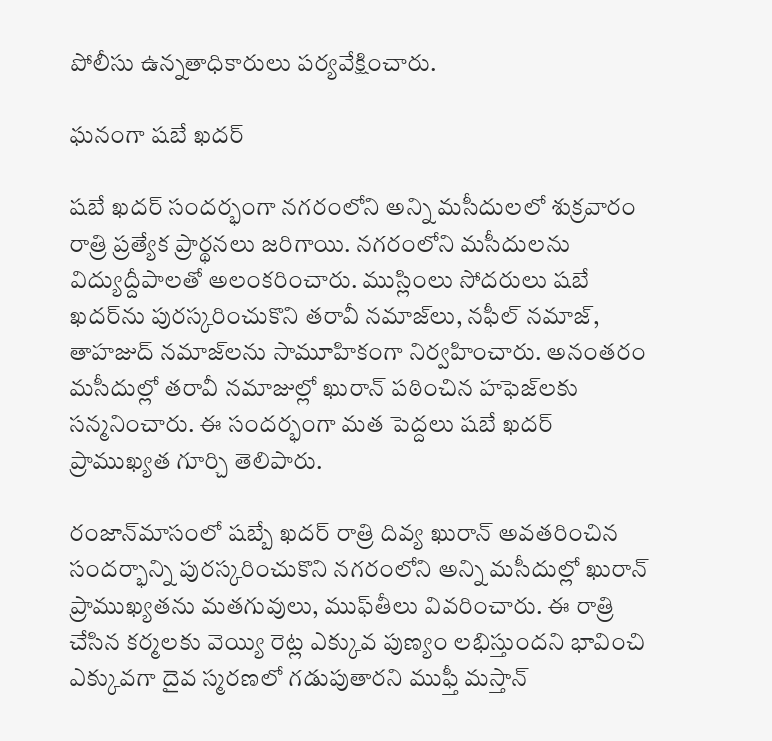పోలీసు ఉన్నతాధికారులు పర్యవేక్షించారు.

ఘనంగా షబే ఖదర్

షబే ఖదర్ సందర్భంగా నగరంలోని అన్ని మసీదులలో శుక్రవారం రాత్రి ప్రత్యేక ప్రార్థనలు జరిగాయి. నగరంలోని మసీదులను విద్యుద్దీపాలతో అలంకరించారు. ముస్లింలు సోదరులు షబే ఖదర్‌ను పురస్కరించుకొని తరావీ నమాజ్‌లు, నఫీల్ నమాజ్, తాహజుద్ నమాజ్‌లను సామూహికంగా నిర్వహించారు. అనంతరం మసీదుల్లో తరావీ నమాజుల్లో ఖురాన్ పఠించిన హఫెజ్‌లకు సన్మనించారు. ఈ సందర్భంగా మత పెద్దలు షబే ఖదర్ ప్రాముఖ్యత గూర్చి తెలిపారు.

రంజాన్‌మాసంలో షబ్బే ఖదర్ రాత్రి దివ్య ఖురాన్ అవతరించిన సందర్భాన్ని పురస్కరించుకొని నగరంలోని అన్ని మసీదుల్లో ఖురాన్ ప్రాముఖ్యతను మతగువులు, ముఫ్‌తీలు వివరించారు. ఈ రాత్రి చేసిన కర్మలకు వెయ్యి రెట్ల ఎక్కువ పుణ్యం లభిస్తుందని భావించి ఎక్కువగా దైవ స్మరణలో గడుపుతారని ముఫ్తీ మస్తాన్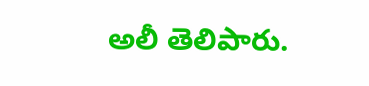అలీ తెలిపారు.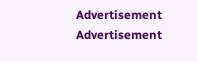Advertisement
Advertisement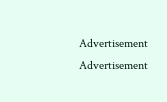Advertisement
Advertisement